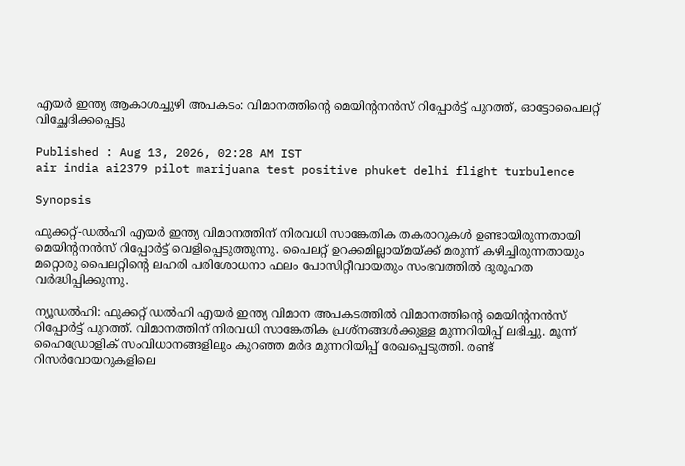എയർ ഇന്ത്യ ആകാശച്ചുഴി അപകടം: വിമാനത്തിന്‍റെ മെയിന്‍റനൻസ് റിപ്പോർട്ട് പുറത്ത്, ഓട്ടോപൈലറ്റ് വിച്ഛേദിക്കപ്പെട്ടു

Published : Aug 13, 2026, 02:28 AM IST
air india ai2379 pilot marijuana test positive phuket delhi flight turbulence

Synopsis

ഫുക്കറ്റ്-ഡൽഹി എയർ ഇന്ത്യ വിമാനത്തിന് നിരവധി സാങ്കേതിക തകരാറുകൾ ഉണ്ടായിരുന്നതായി മെയിന്‍റനൻസ് റിപ്പോർട്ട് വെളിപ്പെടുത്തുന്നു. പൈലറ്റ് ഉറക്കമില്ലായ്മയ്ക്ക് മരുന്ന് കഴിച്ചിരുന്നതായും മറ്റൊരു പൈലറ്റിന്റെ ലഹരി പരിശോധനാ ഫലം പോസിറ്റീവായതും സംഭവത്തിൽ ദുരൂഹത വർദ്ധിപ്പിക്കുന്നു.

ന്യൂഡൽഹി: ഫുക്കറ്റ് ഡൽഹി എയർ ഇന്ത്യ വിമാന അപകടത്തിൽ വിമാനത്തിന്‍റെ മെയിന്‍റനൻസ് റിപ്പോർട്ട് പുറത്ത്. വിമാനത്തിന് നിരവധി സാങ്കേതിക പ്രശ്നങ്ങൾക്കുള്ള മുന്നറിയിപ്പ് ലഭിച്ചു. മൂന്ന് ഹൈഡ്രോളിക് സംവിധാനങ്ങളിലും കുറഞ്ഞ മർദ മുന്നറിയിപ്പ് രേഖപ്പെടുത്തി. രണ്ട് റിസർവോയറുകളിലെ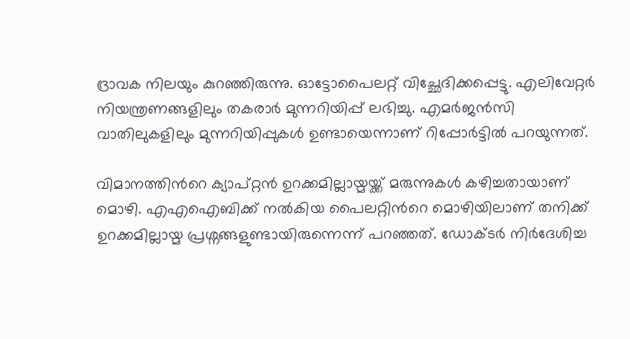ദ്രാവക നിലയും കുറഞ്ഞിരുന്നു. ഓട്ടോപൈലറ്റ് വിച്ഛേദിക്കപ്പെട്ടു. എലിവേറ്റർ നിയന്ത്രണങ്ങളിലും തകരാർ മുന്നറിയിപ്പ് ലഭിച്ചു. എമർജൻസി വാതിലുകളിലും മുന്നറിയിപ്പുകൾ ഉണ്ടായെന്നാണ് റിപ്പോർട്ടിൽ പറയുന്നത്.

വിമാനത്തിന്‍റെ ക്യാപ്റ്റൻ ഉറക്കമില്ലായ്മയ്ക്ക് മരുന്നുകൾ കഴിച്ചതായാണ് മൊഴി. എഎഐബിക്ക് നൽകിയ പൈലറ്റിന്‍റെ മൊഴിയിലാണ് തനിക്ക് ഉറക്കമില്ലായ്മ പ്രശ്നങ്ങളുണ്ടായിരുന്നെന്ന് പറഞ്ഞത്. ഡോക്ടർ നിർദേശിച്ച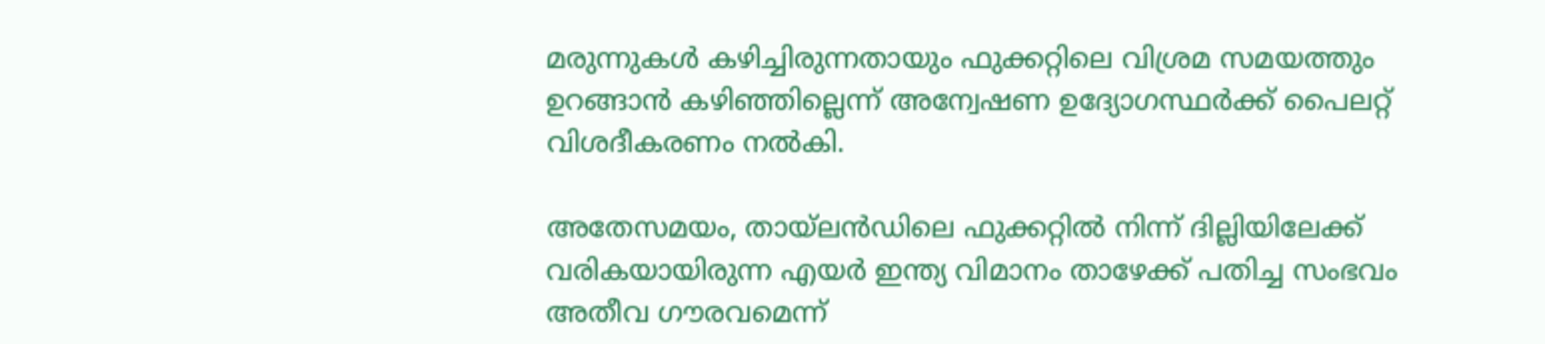മരുന്നുകൾ കഴിച്ചിരുന്നതായും ഫുക്കറ്റിലെ വിശ്രമ സമയത്തും ഉറങ്ങാൻ കഴിഞ്ഞില്ലെന്ന് അന്വേഷണ ഉദ്യോഗസ്ഥർക്ക് പൈലറ്റ് വിശദീകരണം നൽകി.

അതേസമയം, തായ്‍ലൻഡിലെ ഫുക്കറ്റിൽ നിന്ന് ദില്ലിയിലേക്ക് വരികയായിരുന്ന എയർ ഇന്ത്യ വിമാനം താഴേക്ക് പതിച്ച സംഭവം അതീവ ഗൗരവമെന്ന്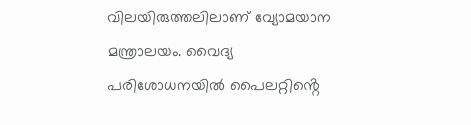വിലയിരുത്തലിലാണ് വ്യോമയാന മന്ത്രാലയം. വൈദ്യ പരിശോധനയിൽ പൈലറ്റിൻ്റെ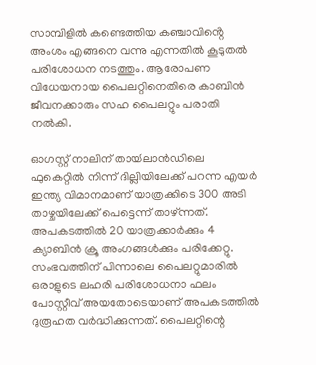സാമ്പിളിൽ കണ്ടെത്തിയ കഞ്ചാവിൻ്റെ അംശം എങ്ങനെ വന്നു എന്നതിൽ കൂടുതൽ പരിശോധന നടത്തും. ആരോപണ വിധേയനായ പൈലറ്റിനെതിരെ കാബിൻ ജീവനക്കാരും സഹ പൈലറ്റും പരാതി നൽകി.

ഓഗസ്റ്റ് നാലിന് തായ്‍ലാൻഡിലെ ഫുകെറ്റിൽ നിന്ന് ദില്ലിയിലേക്ക് പറന്ന എയർ ഇന്ത്യ വിമാനമാണ് യാത്രക്കിടെ 300 അടി താഴ്ചയിലേക്ക് പെട്ടെന്ന് താഴ്ന്നത്. അപകടത്തിൽ 20 യാത്രക്കാർക്കും 4 ക്യാബിൻ ക്രൂ അംഗങ്ങൾക്കും പരിക്കേറ്റു. സംഭവത്തിന് പിന്നാലെ പൈലറ്റുമാരിൽ ഒരാളുടെ ലഹരി പരിശോധനാ ഫലം പോസ്റ്റീവ് അയതോടെയാണ് അപകടത്തിൽ ദുരൂഹത വർദ്ധിക്കുന്നത്. പൈലറ്റിന്റെ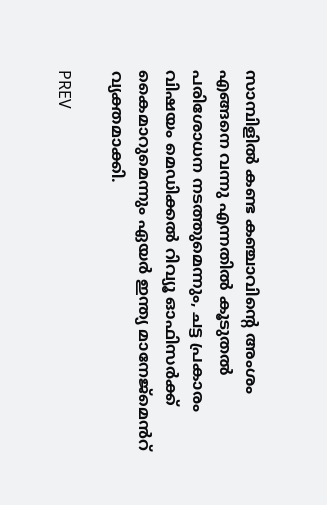സാമ്പിളിൽ കണ്ട കഞ്ചാവിന്റെ അംശം എങ്ങനെ വന്നു എന്നതിൽ കൂടുതൽ പരിശോധന നടത്തുമെന്നും, ചട്ട പ്രകാരം വിഷയം മെഡിക്കൽ റിവ്യൂ ഓഫിസർക്ക് കൈമാറുമെന്നും ഏയർ ഇന്ത്യ മാനേജ്മെൻറ് വ്യക്തമാക്കി.

PREV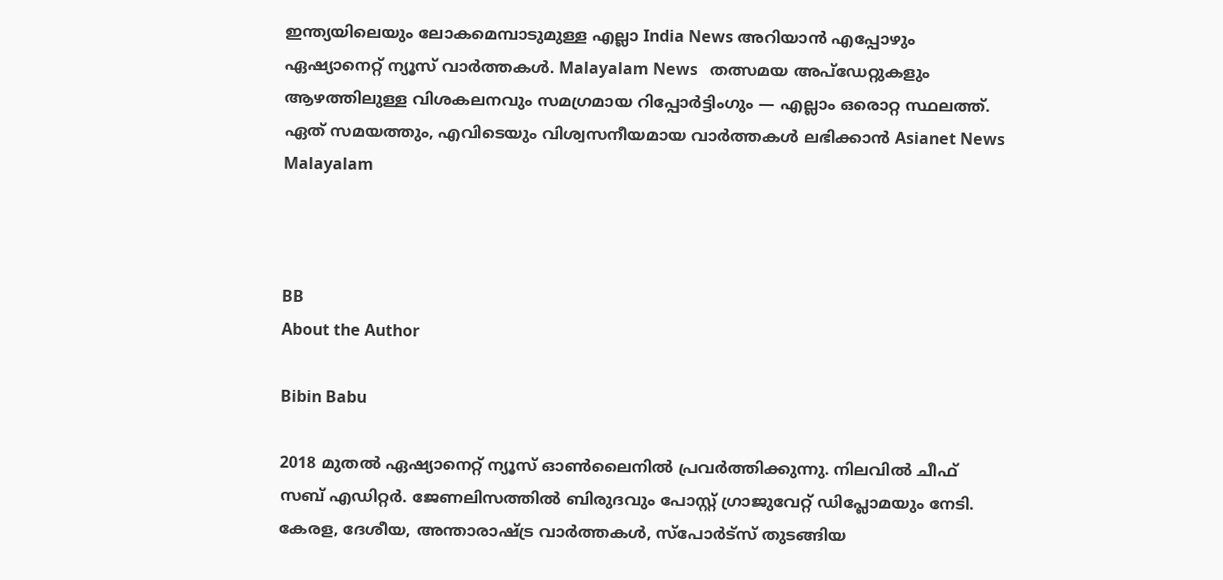ഇന്ത്യയിലെയും ലോകമെമ്പാടുമുള്ള എല്ലാ India News അറിയാൻ എപ്പോഴും ഏഷ്യാനെറ്റ് ന്യൂസ് വാർത്തകൾ. Malayalam News   തത്സമയ അപ്‌ഡേറ്റുകളും ആഴത്തിലുള്ള വിശകലനവും സമഗ്രമായ റിപ്പോർട്ടിംഗും — എല്ലാം ഒരൊറ്റ സ്ഥലത്ത്. ഏത് സമയത്തും, എവിടെയും വിശ്വസനീയമായ വാർത്തകൾ ലഭിക്കാൻ Asianet News Malayalam



BB
About the Author

Bibin Babu

2018 മുതല്‍ ഏഷ്യാനെറ്റ് ന്യൂസ് ഓണ്‍ലൈനില്‍ പ്രവര്‍ത്തിക്കുന്നു. നിലവില്‍ ചീഫ് സബ് എഡിറ്റർ. ജേണലിസത്തില്‍ ബിരുദവും പോസ്റ്റ് ഗ്രാജുവേറ്റ് ഡിപ്ലോമയും നേടി. കേരള, ദേശീയ, അന്താരാഷ്ട്ര വാര്‍ത്തകള്‍, സ്പോര്‍ട്സ് തുടങ്ങിയ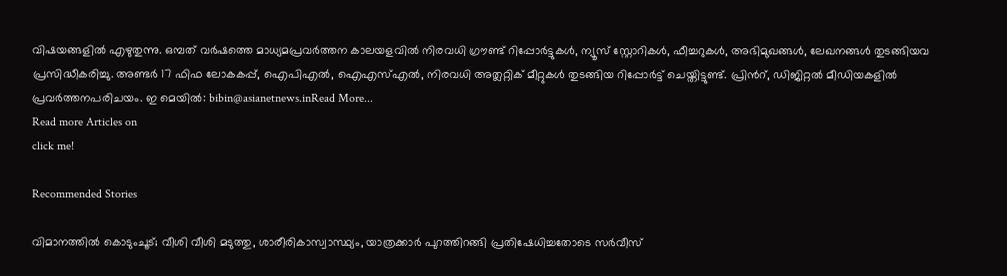വിഷയങ്ങളില്‍ എഴുതുന്നു. ഒമ്പത് വര്‍ഷത്തെ മാധ്യമപ്രവര്‍ത്തന കാലയളവില്‍ നിരവധി ഗ്രൗണ്ട് റിപ്പോര്‍ട്ടുകള്‍, ന്യൂസ് സ്റ്റോറികള്‍, ഫീച്ചറുകള്‍, അഭിമുഖങ്ങള്‍, ലേഖനങ്ങള്‍ തുടങ്ങിയവ പ്രസിദ്ധീകരിച്ചു. അണ്ടര്‍ 17 ഫിഫ ലോകകപ്പ്, ഐപിഎൽ, ഐഎസ്എൽ, നിരവധി അത്ലറ്റിക് മീറ്റുകൾ തുടങ്ങിയ റിപ്പോര്‍ട്ട് ചെയ്തിട്ടുണ്ട്. പ്രിന്‍റ്, ഡിജിറ്റല്‍ മീഡിയകളില്‍ പ്രവര്‍ത്തനപരിചയം. ഇ മെയില്‍: bibin@asianetnews.inRead More...
Read more Articles on
click me!

Recommended Stories

വിമാനത്തിൽ കൊടുംചൂട്; വീശി വീശി മടുത്തു, ശാരീരികാസ്വാസ്ഥ്യം, യാത്രക്കാ‍‍‍ർ പുറത്തിറങ്ങി പ്രതിഷേധിച്ചതോടെ സ‍ർവീസ്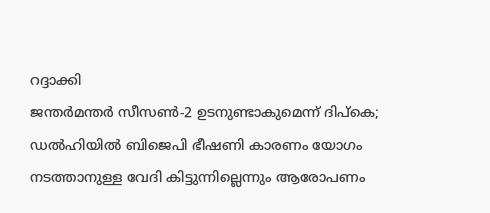റദ്ദാക്കി
ജന്തർമന്തർ സീസൺ-2 ഉടനുണ്ടാകുമെന്ന് ദിപ്കെ; ഡൽഹിയിൽ ബിജെപി ഭീഷണി കാരണം യോഗം നടത്താനുള്ള വേദി കിട്ടുന്നില്ലെന്നും ആരോപണം